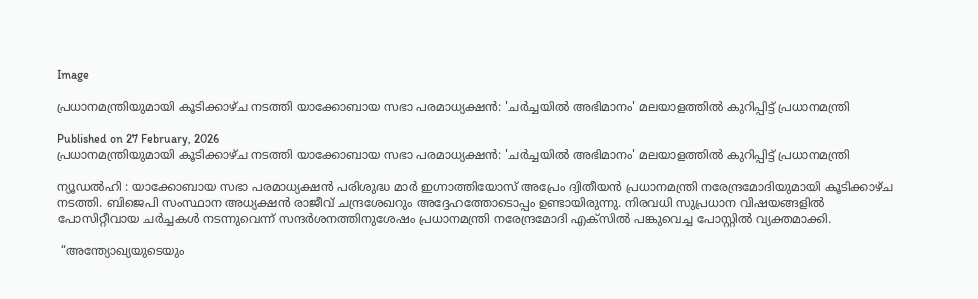Image

പ്രധാനമന്ത്രിയുമായി കൂടിക്കാഴ്ച നടത്തി യാക്കോബായ സഭാ പരമാധ്യക്ഷൻ: 'ചര്‍ച്ചയില്‍ അഭിമാനം' മലയാളത്തില്‍ കുറിപ്പിട്ട് പ്രധാനമന്ത്രി

Published on 27 February, 2026
പ്രധാനമന്ത്രിയുമായി കൂടിക്കാഴ്ച നടത്തി യാക്കോബായ സഭാ പരമാധ്യക്ഷൻ: 'ചര്‍ച്ചയില്‍ അഭിമാനം' മലയാളത്തില്‍ കുറിപ്പിട്ട് പ്രധാനമന്ത്രി

ന്യൂഡൽഹി : യാക്കോബായ സഭാ പരമാധ്യക്ഷൻ പരിശുദ്ധ മാർ ഇഗ്നാത്തിയോസ്‌ അപ്രേം ദ്വിതീയൻ പ്രധാനമന്ത്രി നരേന്ദ്രമോദിയുമായി കൂടിക്കാഴ്ച നടത്തി. ബിജെപി സംസ്ഥാന അധ്യക്ഷൻ രാജീവ് ചന്ദ്രശേഖറും അദ്ദേഹത്തോടൊപ്പം ഉണ്ടായിരുന്നു. നിരവധി സുപ്രധാന വിഷയങ്ങളിൽ പോസിറ്റീവായ ചർച്ചകൾ നടന്നുവെന്ന് സന്ദർശനത്തിനുശേഷം പ്രധാനമന്ത്രി നരേന്ദ്രമോദി എക്സിൽ പങ്കുവെച്ച പോസ്റ്റിൽ വ്യക്തമാക്കി.

 “അന്ത്യോഖ്യയുടെയും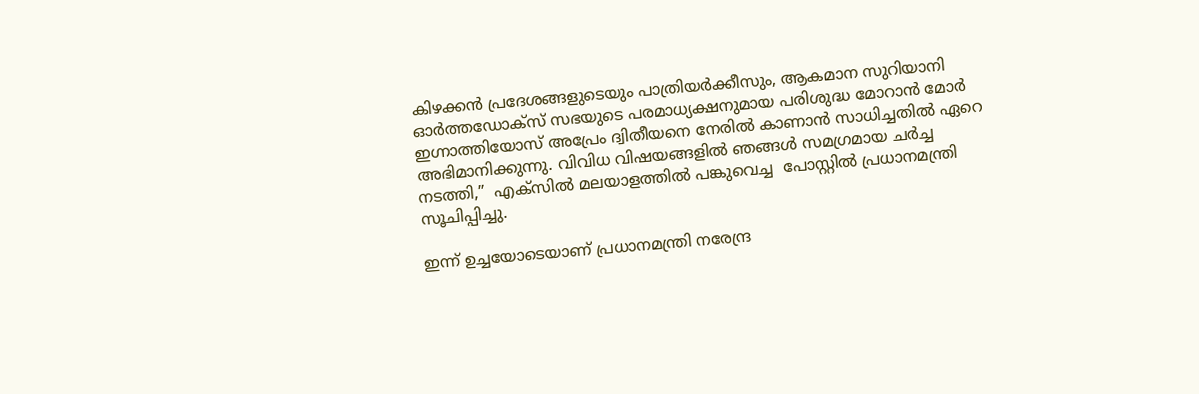കിഴക്കൻ പ്രദേശങ്ങളുടെയും പാത്രിയർക്കീസും, ആകമാന സുറിയാനി ഓർത്തഡോക്സ് സഭയുടെ പരമാധ്യക്ഷനുമായ പരിശുദ്ധ മോറാൻ മോർ ഇഗ്നാത്തിയോസ്‌ അപ്രേം ദ്വിതീയനെ നേരിൽ കാണാൻ സാധിച്ചതിൽ ഏറെ അഭിമാനിക്കുന്നു. വിവിധ വിഷയങ്ങളിൽ ഞങ്ങൾ സമഗ്രമായ ചർച്ച നടത്തി,”  എക്സിൽ മലയാളത്തിൽ പങ്കുവെച്ച  പോസ്റ്റിൽ പ്രധാനമന്ത്രി സൂചിപ്പിച്ചു.

ഇന്ന് ഉച്ചയോടെയാണ് പ്രധാനമന്ത്രി നരേന്ദ്ര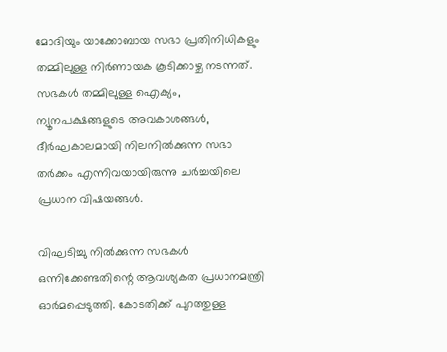മോദിയും യാക്കോബായ സഭാ പ്രതിനിധികളും തമ്മിലുള്ള നിര്‍ണായക കൂടിക്കാഴ്ച നടന്നത്. സഭകള്‍ തമ്മിലുള്ള ഐക്യം, ന്യൂനപക്ഷങ്ങളുടെ അവകാശങ്ങള്‍, ദീര്‍ഘകാലമായി നിലനില്‍ക്കുന്ന സഭാ തര്‍ക്കം എന്നിവയായിരുന്നു ചര്‍ച്ചയിലെ പ്രധാന വിഷയങ്ങള്‍.

വിഘടിച്ചു നില്‍ക്കുന്ന സഭകള്‍ ഒന്നിക്കേണ്ടതിന്റെ ആവശ്യകത പ്രധാനമന്ത്രി ഓര്‍മപ്പെടുത്തി. കോടതിക്ക് പുറത്തുള്ള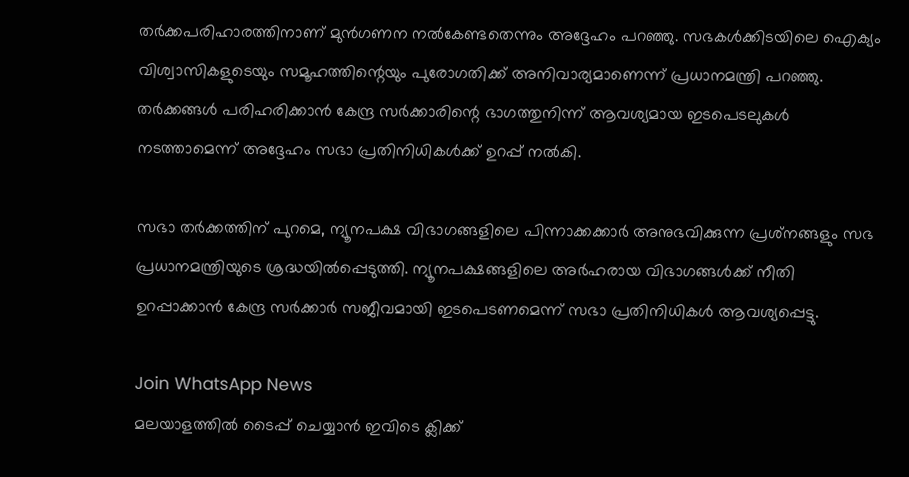തര്‍ക്കപരിഹാരത്തിനാണ് മുന്‍ഗണന നല്‍കേണ്ടതെന്നും അദ്ദേഹം പറഞ്ഞു. സഭകള്‍ക്കിടയിലെ ഐക്യം വിശ്വാസികളുടെയും സമൂഹത്തിന്റെയും പുരോഗതിക്ക് അനിവാര്യമാണെന്ന് പ്രധാനമന്ത്രി പറഞ്ഞു. തര്‍ക്കങ്ങള്‍ പരിഹരിക്കാന്‍ കേന്ദ്ര സര്‍ക്കാരിന്റെ ഭാഗത്തുനിന്ന് ആവശ്യമായ ഇടപെടലുകള്‍ നടത്താമെന്ന് അദ്ദേഹം സഭാ പ്രതിനിധികള്‍ക്ക് ഉറപ്പ് നല്‍കി.

സഭാ തര്‍ക്കത്തിന് പുറമെ, ന്യൂനപക്ഷ വിഭാഗങ്ങളിലെ പിന്നാക്കക്കാര്‍ അനുഭവിക്കുന്ന പ്രശ്‌നങ്ങളും സഭ പ്രധാനമന്ത്രിയുടെ ശ്രദ്ധയില്‍പ്പെടുത്തി. ന്യൂനപക്ഷങ്ങളിലെ അര്‍ഹരായ വിഭാഗങ്ങള്‍ക്ക് നീതി ഉറപ്പാക്കാന്‍ കേന്ദ്ര സര്‍ക്കാര്‍ സജീവമായി ഇടപെടണമെന്ന് സഭാ പ്രതിനിധികള്‍ ആവശ്യപ്പെട്ടു.

Join WhatsApp News
മലയാളത്തില്‍ ടൈപ്പ് ചെയ്യാന്‍ ഇവിടെ ക്ലിക്ക്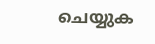ചെയ്യുക